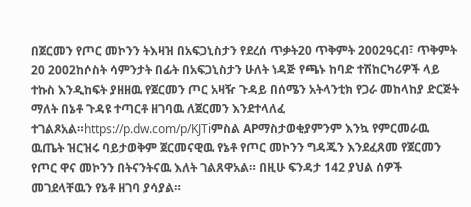በጀርመን የጦር መኮንን ትእዛዝ በአፍጋኒስታን የደረሰ ጥቃት20 ጥቅምት 2002ዓርብ፣ ጥቅምት 20 2002ከሶስት ሳምንታት በፊት በአፍጋኒስታን ሁለት ነዳጅ የጫኑ ከባድ ተሽከርካሪዎች ላይ ተኩስ እንዲከፍት ያዘዘዉ የጀርመን ጦር አዛዥ ጉዳይ በሰሜን አትላንቲክ የጋራ መከላከያ ድርጅት ማለት በኔቶ ጉዳዩ ተጣርቶ ዘገባዉ ለጀርመን እንደተላለፈ ተገልጾአል።https://p.dw.com/p/KJTiምስል APማስታወቂያምንም እንኳ የምርመራዉ ዉጤት ዝርዝሩ ባይታወቅም ጀርመናዊዉ የኔቶ የጦር መኮንን ግዳጁን እንደፈጸመ የጀርመን የጦር ዋና መኮንን በትናንትናዉ እለት ገልጸዋአል። በዚሁ ፍንዳታ 142 ያህል ሰዎች መገደላቸዉን የኔቶ ዘገባ ያሳያል።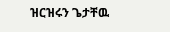ዝርዝሩን ጌታቸዉ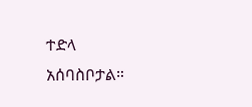ተድላ አሰባስቦታል።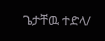ጌታቸዉ ተድላ/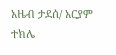አዜብ ታደሰ/ አርያም ተክሌ